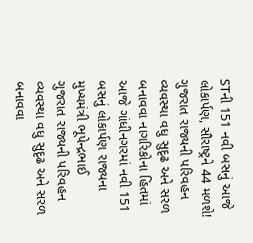STની 151 નવી બસનું આજે લોકાર્પણ, સૌરાષ્ટ્રને 44 મળશે!
ગુજરાત રાજ્યની પરિવહન વ્યવસ્થા વધુ સુદૃઢ અને સરળ બનાવવા નાગરિકોના હિતમાં આજે ગાંધીનગરમાં નવી 151 બસનું લોકાર્પણ રાજ્યના મુખ્યમંત્રી ભૂપેન્દ્રભાઈ
ગુજરાત રાજ્યની પરિવહન વ્યવસ્થા વધુ સુદૃઢ અને સરળ બનાવવા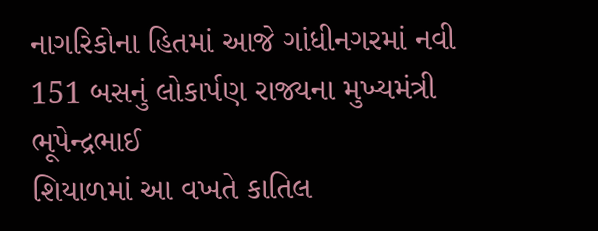નાગરિકોના હિતમાં આજે ગાંધીનગરમાં નવી 151 બસનું લોકાર્પણ રાજ્યના મુખ્યમંત્રી ભૂપેન્દ્રભાઈ
શિયાળમાં આ વખતે કાતિલ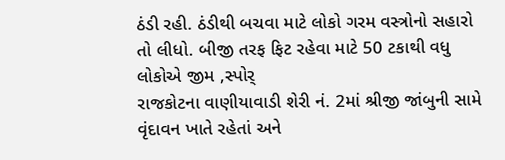ઠંડી રહી. ઠંડીથી બચવા માટે લોકો ગરમ વસ્ત્રોનો સહારો તો લીધો. બીજી તરફ ફિટ રહેવા માટે 50 ટકાથી વધુ લોકોએ જીમ ,સ્પોર્
રાજકોટના વાણીયાવાડી શેરી નં. 2માં શ્રીજી જાંબુની સામે વૃંદાવન ખાતે રહેતાં અને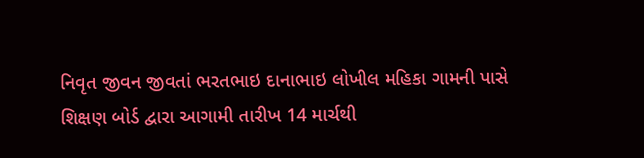નિવૃત જીવન જીવતાં ભરતભાઇ દાનાભાઇ લોખીલ મહિકા ગામની પાસે
શિક્ષણ બોર્ડ દ્વારા આગામી તારીખ 14 માર્ચથી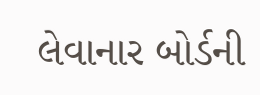લેવાનાર બોર્ડની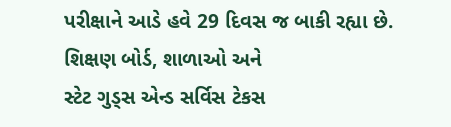પરીક્ષાને આડે હવે 29 દિવસ જ બાકી રહ્યા છે. શિક્ષણ બોર્ડ, શાળાઓ અને
સ્ટેટ ગુડ્સ એન્ડ સર્વિસ ટેકસ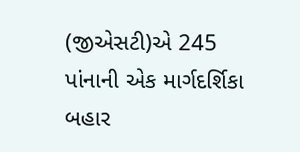(જીએસટી)એ 245 પાંનાની એક માર્ગદર્શિકા બહાર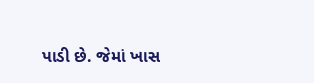પાડી છે. જેમાં ખાસ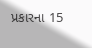પ્રકારના 15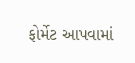ફોર્મેટ આપવામાં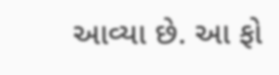આવ્યા છે. આ ફો